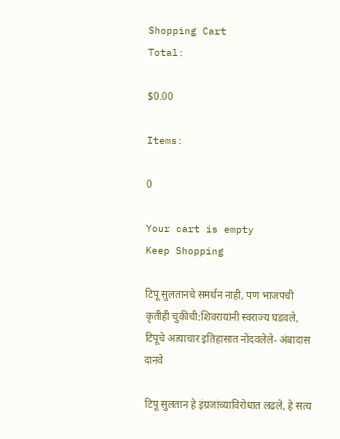Shopping Cart
Total:

$0.00

Items:

0

Your cart is empty
Keep Shopping

टिपू सुलतानचे समर्थन नाही, पण भाजपची कृतीही चुकीची:शिवरायांनी स्वराज्य घडवले, टिपूचे अत्याचार इतिहासात नोंदवलेले- अंबादास दानवे

टिपू सुलतान हे इंग्रजांच्याविरोधात लढले, हे सत्य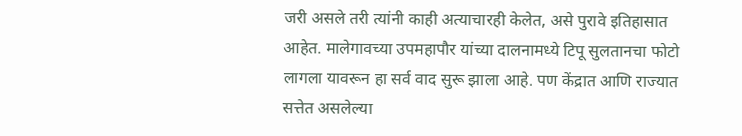जरी असले तरी त्यांनी काही अत्याचारही केलेत, असे पुरावे इतिहासात आहेत. मालेगावच्या उपमहापौर यांच्या दालनामध्ये टिपू सुलतानचा फोटो लागला यावरून हा सर्व वाद सुरू झाला आहे. पण केंद्रात आणि राज्यात सत्तेत असलेल्या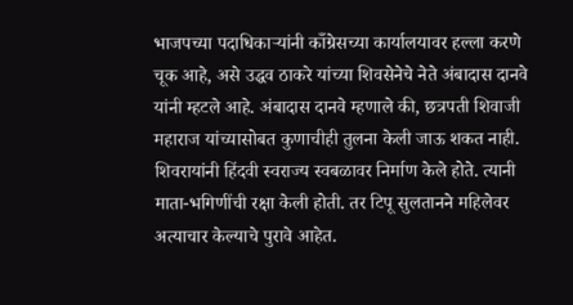भाजपच्या पदाधिकाऱ्यांनी काँग्रेसच्या कार्यालयावर हल्ला करणे चूक आहे, असे उद्धव ठाकरे यांच्या शिवसेनेचे नेते अंबादास दानवे यांनी म्हटले आहे. अंबादास दानवे म्हणाले की, छत्रपती शिवाजी महाराज यांच्यासोबत कुणाचीही तुलना केली जाऊ शकत नाही. शिवरायांनी हिंदवी स्वराज्य स्वबळावर निर्माण केले होते. त्यानी माता-भगिणींची रक्षा केली होती. तर टिपू सुलतानने महिलेवर अत्याचार केल्याचे पुरावे आहेत.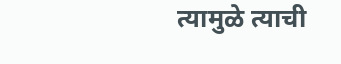त्यामुळे त्याची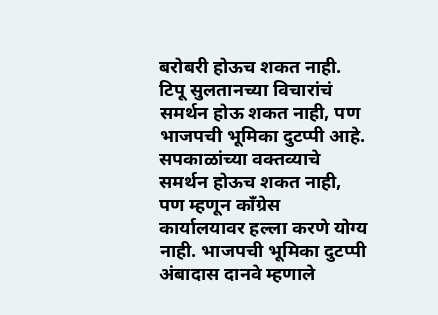बरोबरी होऊच शकत नाही. टिपू सुलतानच्या विचारांचं समर्थन होऊ शकत नाही, पण भाजपची भूमिका दुटप्पी आहे. सपकाळांच्या वक्तव्याचे समर्थन होऊच शकत नाही, पण म्हणून काँग्रेस कार्यालयावर हल्ला करणे योग्य नाही. भाजपची भूमिका दुटप्पी अंबादास दानवे म्हणाले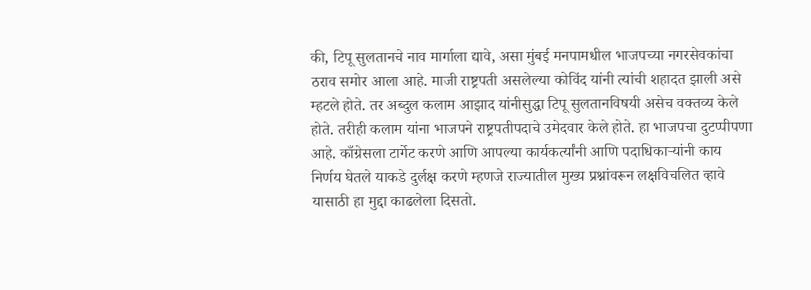की, टिपू सुलतानचे नाव मार्गाला द्यावे, असा मुंबई मनपामधील भाजपच्या नगरसेवकांचा ठराव समोर आला आहे. माजी राष्ट्रपती असलेल्या कोविंद यांनी त्यांची शहादत झाली असे म्हटले होते. तर अब्दुल कलाम आझाद यांनीसुद्धा टिपू सुलतानविषयी असेच वक्तव्य केले होते. तरीही कलाम यांना भाजपने राष्ट्रपतीपदाचे उमेदवार केले होते. हा भाजपचा दुटप्पीपणा आहे. काँग्रेसला टार्गेट करणे आणि आपल्या कार्यकर्त्यांनी आणि पदाधिकाऱ्यांनी काय निर्णय घेतले याकडे दुर्लक्ष करणे म्हणजे राज्यातील मुख्य प्रश्नांवरून लक्षविचलित व्हावे यासाठी हा मुद्दा काढलेला दिसतो.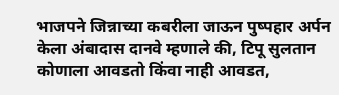भाजपने जिन्नाच्या कबरीला जाऊन पुष्पहार अर्पन केला अंबादास दानवे म्हणाले की, टिपू सुलतान कोणाला आवडतो किंवा नाही आवडत,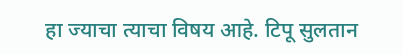हा ज्याचा त्याचा विषय आहे. टिपू सुलतान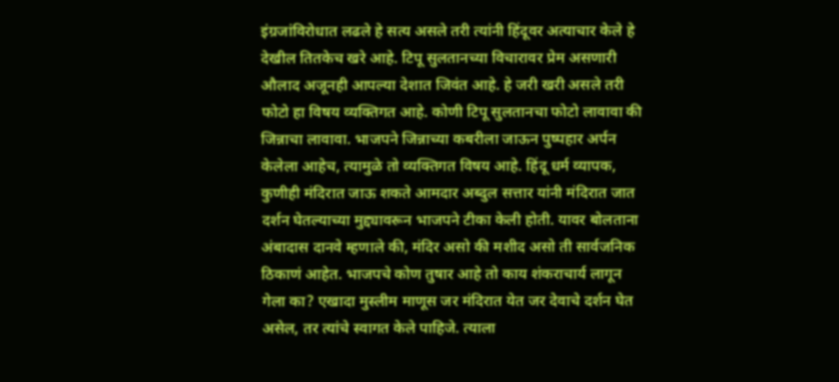इंग्रजांविरोधात लढले हे सत्य असले तरी त्यांनी हिंदूवर अत्याचार केले हे देखील तितकेच खरे आहे. टिपू सुलतानच्या विचारावर प्रेम असणारी औलाद अजूनही आपल्या देशात जिवंत आहे. हे जरी खरी असले तरी फोटो हा विषय व्यक्तिगत आहे. कोणी टिपू सुलतानचा फोटो लावावा की जिन्नाचा लावावा. भाजपने जिन्नाच्या कबरीला जाऊन पुष्पहार अर्पन केलेला आहेच, त्यामुळे तो व्यक्तिगत विषय आहे. हिंदू धर्म व्यापक, कुणीही मंदिरात जाऊ शकते आमदार अब्दुल सत्तार यांनी मंदिरात जात दर्शन घेतल्याच्या मुद्द्यावरून भाजपने टीका केली होती. यावर बोलताना अंबादास दानवे म्हणाले की, मंदिर असो की मशीद असो ती सार्वजनिक ठिकाणं आहेत. भाजपचे कोण तुषार आहे तो काय शंकराचार्य लागून गेला का? एखादा मुस्लीम माणूस जर मंदिरात येत जर देवाचे दर्शन घेत असेल, तर त्यांचे स्वागत केले पाहिजे. त्याला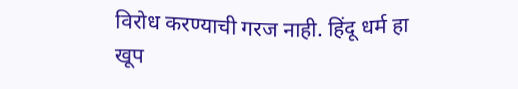विरोध करण्याची गरज नाही. हिंदू धर्म हा खूप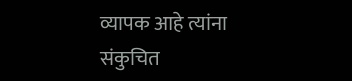व्यापक आहे त्यांना संकुचित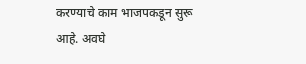करण्याचे काम भाजपकडून सुरू आहे. अवघे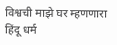विश्वची माझे घर म्हणणारा हिंदू धर्म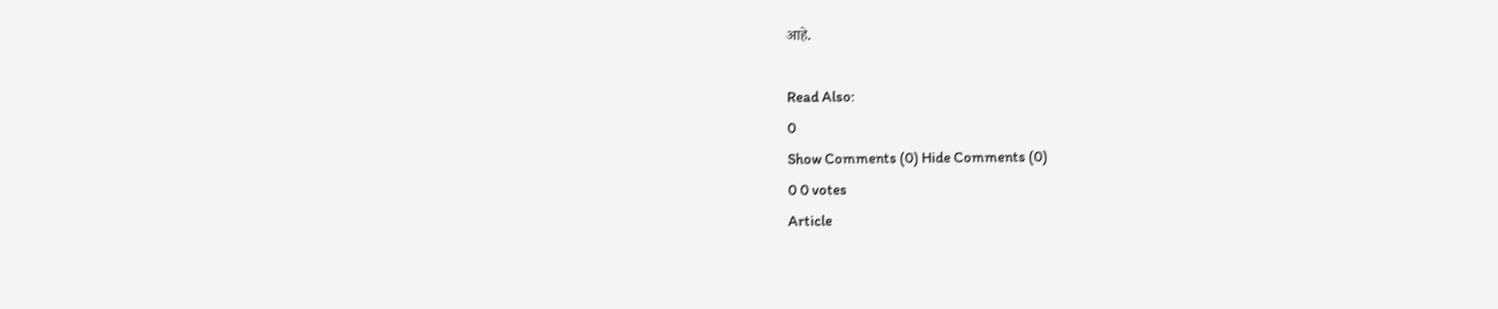आहे.

Read Also:
0
Show Comments (0) Hide Comments (0)
0 0 votes
Article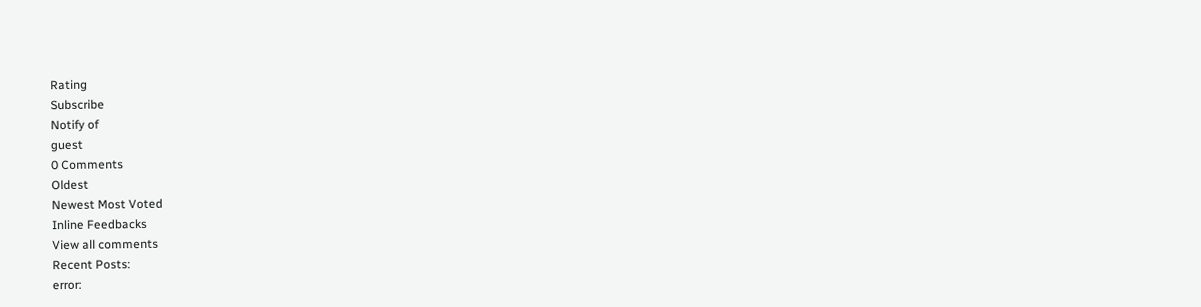Rating
Subscribe
Notify of
guest
0 Comments
Oldest
Newest Most Voted
Inline Feedbacks
View all comments
Recent Posts:
error: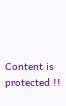Content is protected !!